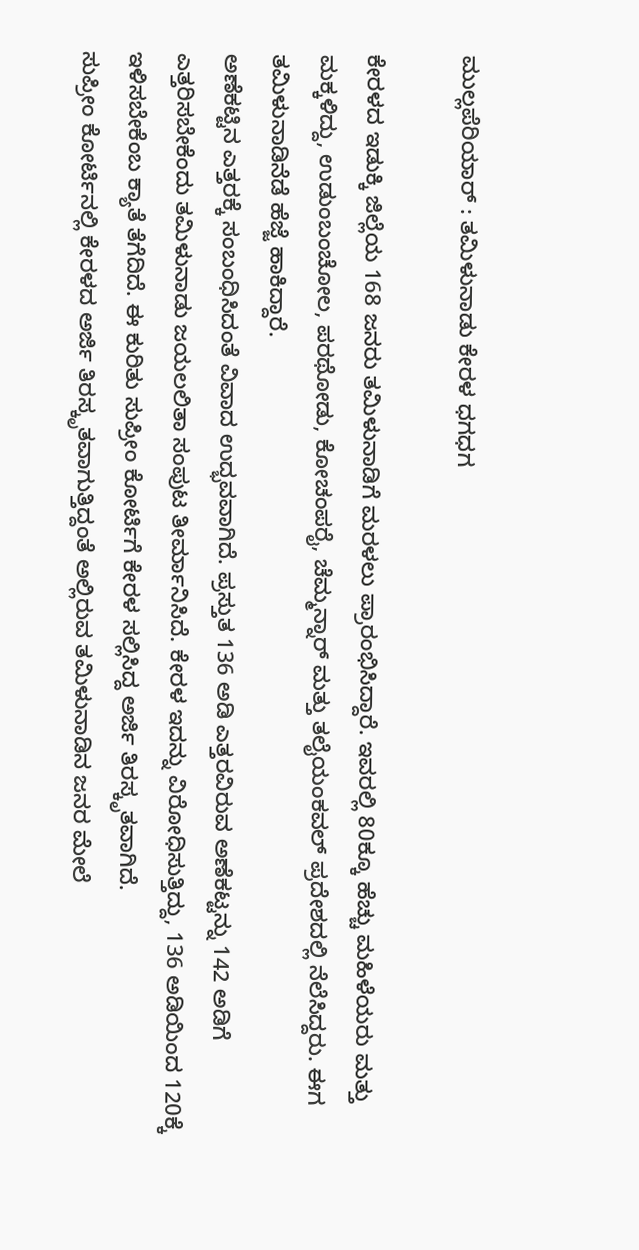ಮುಲ್ಲಪೆರಿಯಾರ್ : ತಮಿಳುನಾಡು ಕೇರಳ ಧಗಧಗ

ಕೇರಳದ ಇಡುಕ್ಕಿ ಜಿಲ್ಲೆಯ 168 ಜನರು ತಮಿಳುನಾಡಿಗೆ ಮರಳಲು ಪ್ರಾರಂಭಿಸಿದ್ದಾರೆ. ಇವರಲ್ಲಿ 80ಕ್ಕೂ ಹೆಚ್ಚು ಮಹಿಳೆಯರು ಮತ್ತು ಮಕ್ಕಳಿದ್ದು, ಉಡುಂಬಂಚೋಲ, ಪರಥೋಡು, ಕೋಚಂಪರೈ, ಚೆಮ್ಮನ್ನಾರ್ ಮತ್ತು ತಲೈಯಂಕವಲ್ ಪ್ರದೇಶದಲ್ಲಿ ನೆಲೆಸಿದ್ದರು. ಈಗ ತಮಿಳುನಾಡಿನೆಡೆ ಹೆಜ್ಜೆ ಹಾಕಿದ್ದಾರೆ.
ಅಣೆಕಟ್ಟಿನ ಎತ್ತರಕ್ಕೆ ಸಂಬಂಧಿಸಿದಂತೆ ವಿವಾದ ಉದ್ಭವವಾಗಿದೆ. ಪ್ರಸ್ತುತ 136 ಅಡಿ ಎತ್ತರವಿರುವ ಅಣೆಕಟ್ಟನ್ನು 142 ಅಡಿಗೆ ಎತ್ತರಿಸಬೇಕೆಂದು ತಮಿಳುನಾಡು ಜಯಲಲಿತಾ ಸಂಪುಟ ತೀರ್ಮಾನಿಸಿದೆ. ಕೇರಳ ಇದನ್ನು ವಿರೋಧಿಸುತ್ತಿದ್ದು, 136 ಅಡಿಯಿಂದ 120ಕ್ಕೆ ಇಳಿಸಬೇಕೆಂಬ ಕ್ಯಾತೆ ತೆಗೆದಿದೆ. ಈ ಕುರಿತು ಸುಪ್ರೀಂ ಕೋರ್ಟಿಗೆ ಕೇರಳ ಸಲ್ಲಿಸಿದ್ದ ಅರ್ಜಿ ತಿರಸ್ಕೃತವಾಗಿದೆ.
ಸುಪ್ರೀಂ ಕೋರ್ಟಿನಲ್ಲಿ ಕೇರಳದ ಅರ್ಜಿ ತಿರಸ್ಕೃತವಾಗುತ್ತಿದ್ದಂತೆ ಅಲ್ಲಿರುವ ತಮಿಳುನಾಡಿನ ಜನರ ಮೇಲೆ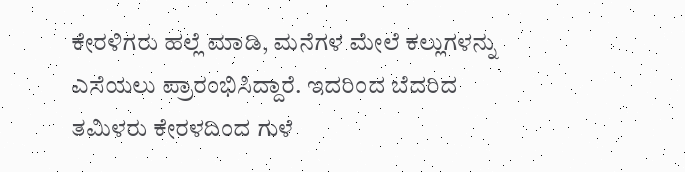ಕೇರಳಿಗರು ಹಲ್ಲೆ ಮಾಡಿ, ಮನೆಗಳ ಮೇಲೆ ಕಲ್ಲುಗಳನ್ನು ಎಸೆಯಲು ಪ್ರಾರಂಭಿಸಿದ್ದಾರೆ. ಇದರಿಂದ ಬೆದರಿದ ತಮಿಳರು ಕೇರಳದಿಂದ ಗುಳೆ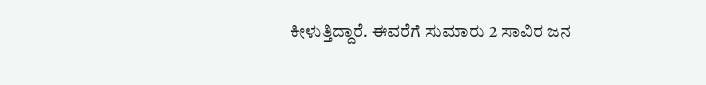ಕೀಳುತ್ತಿದ್ದಾರೆ. ಈವರೆಗೆ ಸುಮಾರು 2 ಸಾವಿರ ಜನ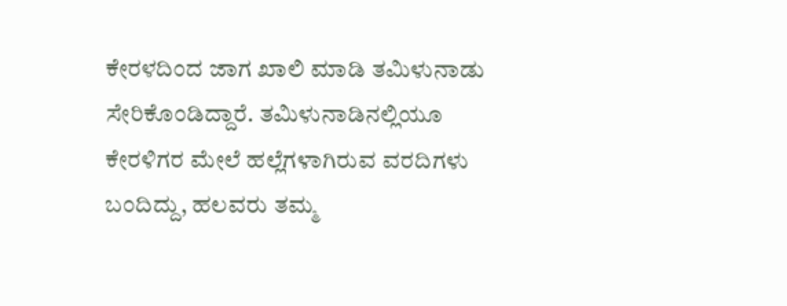ಕೇರಳದಿಂದ ಜಾಗ ಖಾಲಿ ಮಾಡಿ ತಮಿಳುನಾಡು ಸೇರಿಕೊಂಡಿದ್ದಾರೆ. ತಮಿಳುನಾಡಿನಲ್ಲಿಯೂ ಕೇರಳಿಗರ ಮೇಲೆ ಹಲ್ಲೆಗಳಾಗಿರುವ ವರದಿಗಳು ಬಂದಿದ್ದು, ಹಲವರು ತಮ್ಮ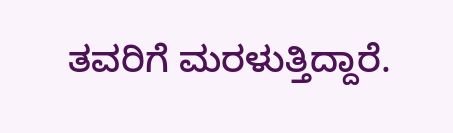ತವರಿಗೆ ಮರಳುತ್ತಿದ್ದಾರೆ.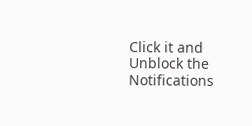Click it and Unblock the Notifications